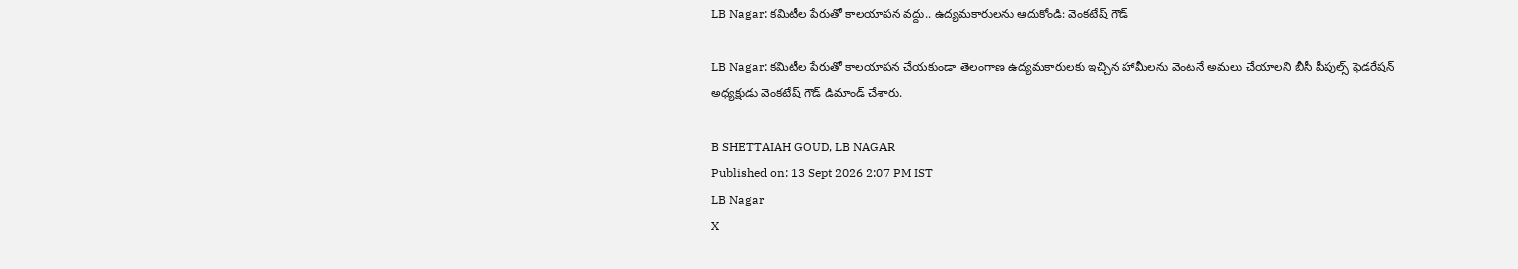LB Nagar: కమిటీల పేరుతో కాలయాపన వద్దు.. ఉద్యమకారులను ఆదుకోండి: వెంకటేష్ గౌడ్

LB Nagar: కమిటీల పేరుతో కాలయాపన చేయకుండా తెలంగాణ ఉద్యమకారులకు ఇచ్చిన హామీలను వెంటనే అమలు చేయాలని బీసీ పీపుల్స్ ఫెడరేషన్ అధ్యక్షుడు వెంకటేష్ గౌడ్ డిమాండ్ చేశారు.

B SHETTAIAH GOUD, LB NAGAR
Published on: 13 Sept 2026 2:07 PM IST
LB Nagar
X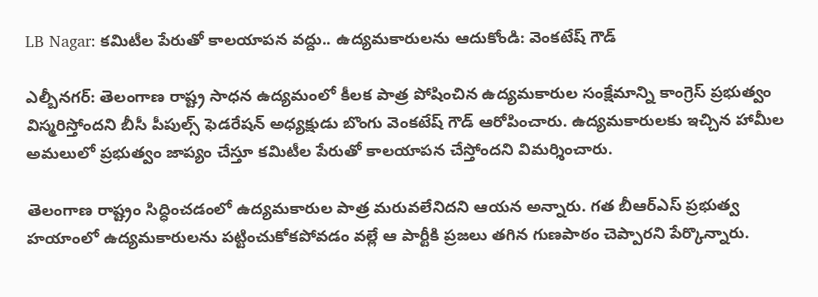LB Nagar: కమిటీల పేరుతో కాలయాపన వద్దు.. ఉద్యమకారులను ఆదుకోండి: వెంకటేష్ గౌడ్

ఎల్బీనగర్: తెలంగాణ రాష్ట్ర సాధన ఉద్యమంలో కీలక పాత్ర పోషించిన ఉద్యమకారుల సంక్షేమాన్ని కాంగ్రెస్ ప్రభుత్వం విస్మరిస్తోందని బీసీ పీపుల్స్ ఫెడరేషన్ అధ్యక్షుడు బొంగు వెంకటేష్ గౌడ్ ఆరోపించారు. ఉద్యమకారులకు ఇచ్చిన హామీల అమలులో ప్రభుత్వం జాప్యం చేస్తూ కమిటీల పేరుతో కాలయాపన చేస్తోందని విమర్శించారు.

తెలంగాణ రాష్ట్రం సిద్ధించడంలో ఉద్యమకారుల పాత్ర మరువలేనిదని ఆయన అన్నారు. గత బీఆర్‌ఎస్‌ ప్రభుత్వ హయాంలో ఉద్యమకారులను పట్టించుకోకపోవడం వల్లే ఆ పార్టీకి ప్రజలు తగిన గుణపాఠం చెప్పారని పేర్కొన్నారు.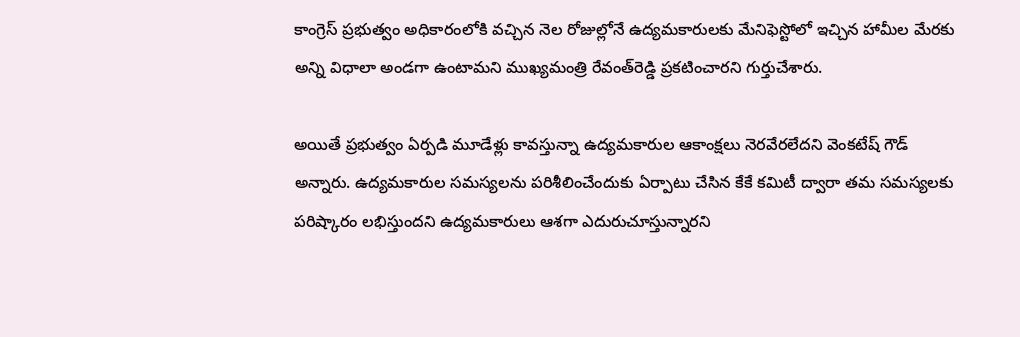కాంగ్రెస్ ప్రభుత్వం అధికారంలోకి వచ్చిన నెల రోజుల్లోనే ఉద్యమకారులకు మేనిఫెస్టోలో ఇచ్చిన హామీల మేరకు అన్ని విధాలా అండగా ఉంటామని ముఖ్యమంత్రి రేవంత్‌రెడ్డి ప్రకటించారని గుర్తుచేశారు.

అయితే ప్రభుత్వం ఏర్పడి మూడేళ్లు కావస్తున్నా ఉద్యమకారుల ఆకాంక్షలు నెరవేరలేదని వెంకటేష్ గౌడ్ అన్నారు. ఉద్యమకారుల సమస్యలను పరిశీలించేందుకు ఏర్పాటు చేసిన కేకే కమిటీ ద్వారా తమ సమస్యలకు పరిష్కారం లభిస్తుందని ఉద్యమకారులు ఆశగా ఎదురుచూస్తున్నారని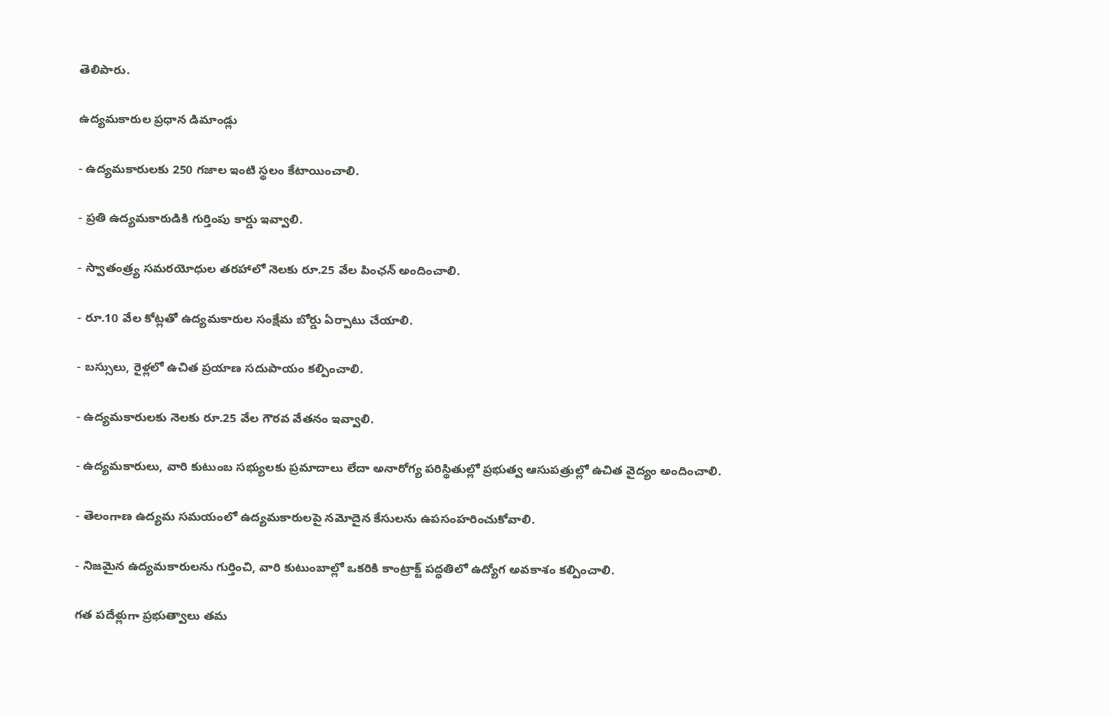తెలిపారు.

ఉద్యమకారుల ప్రధాన డిమాండ్లు

- ఉద్యమకారులకు 250 గజాల ఇంటి స్థలం కేటాయించాలి.

- ప్రతి ఉద్యమకారుడికి గుర్తింపు కార్డు ఇవ్వాలి.

- స్వాతంత్ర్య సమరయోధుల తరహాలో నెలకు రూ.25 వేల పింఛన్ అందించాలి.

- రూ.10 వేల కోట్లతో ఉద్యమకారుల సంక్షేమ బోర్డు ఏర్పాటు చేయాలి.

- బస్సులు, రైళ్లలో ఉచిత ప్రయాణ సదుపాయం కల్పించాలి.

- ఉద్యమకారులకు నెలకు రూ.25 వేల గౌరవ వేతనం ఇవ్వాలి.

- ఉద్యమకారులు, వారి కుటుంబ సభ్యులకు ప్రమాదాలు లేదా అనారోగ్య పరిస్థితుల్లో ప్రభుత్వ ఆసుపత్రుల్లో ఉచిత వైద్యం అందించాలి.

- తెలంగాణ ఉద్యమ సమయంలో ఉద్యమకారులపై నమోదైన కేసులను ఉపసంహరించుకోవాలి.

- నిజమైన ఉద్యమకారులను గుర్తించి, వారి కుటుంబాల్లో ఒకరికి కాంట్రాక్ట్ పద్ధతిలో ఉద్యోగ అవకాశం కల్పించాలి.

గత పదేళ్లుగా ప్రభుత్వాలు తమ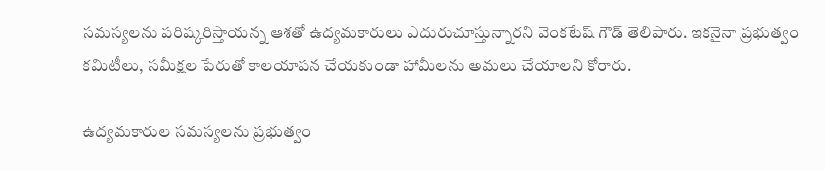సమస్యలను పరిష్కరిస్తాయన్న ఆశతో ఉద్యమకారులు ఎదురుచూస్తున్నారని వెంకటేష్ గౌడ్ తెలిపారు. ఇకనైనా ప్రభుత్వం కమిటీలు, సమీక్షల పేరుతో కాలయాపన చేయకుండా హామీలను అమలు చేయాలని కోరారు.

ఉద్యమకారుల సమస్యలను ప్రభుత్వం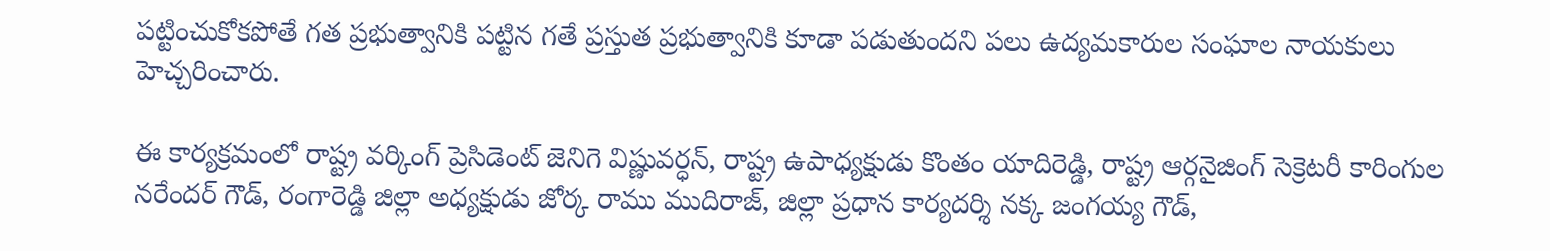పట్టించుకోకపోతే గత ప్రభుత్వానికి పట్టిన గతే ప్రస్తుత ప్రభుత్వానికి కూడా పడుతుందని పలు ఉద్యమకారుల సంఘాల నాయకులు హెచ్చరించారు.

ఈ కార్యక్రమంలో రాష్ట్ర వర్కింగ్ ప్రెసిడెంట్ జెనిగె విష్ణువర్ధన్, రాష్ట్ర ఉపాధ్యక్షుడు కొంతం యాదిరెడ్డి, రాష్ట్ర ఆర్గనైజింగ్ సెక్రెటరీ కారింగుల నరేందర్ గౌడ్, రంగారెడ్డి జిల్లా అధ్యక్షుడు జోర్క రాము ముదిరాజ్, జిల్లా ప్రధాన కార్యదర్శి నక్క జంగయ్య గౌడ్,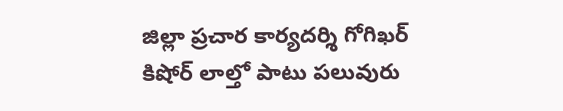జిల్లా ప్రచార కార్యదర్శి గోగిఖర్ కిషోర్ లాల్తో పాటు పలువురు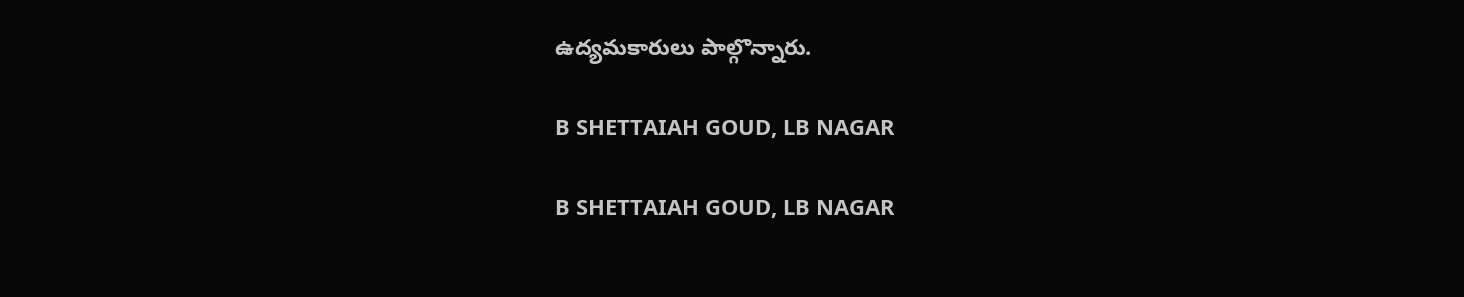ఉద్యమకారులు పాల్గొన్నారు.

B SHETTAIAH GOUD, LB NAGAR

B SHETTAIAH GOUD, LB NAGAR